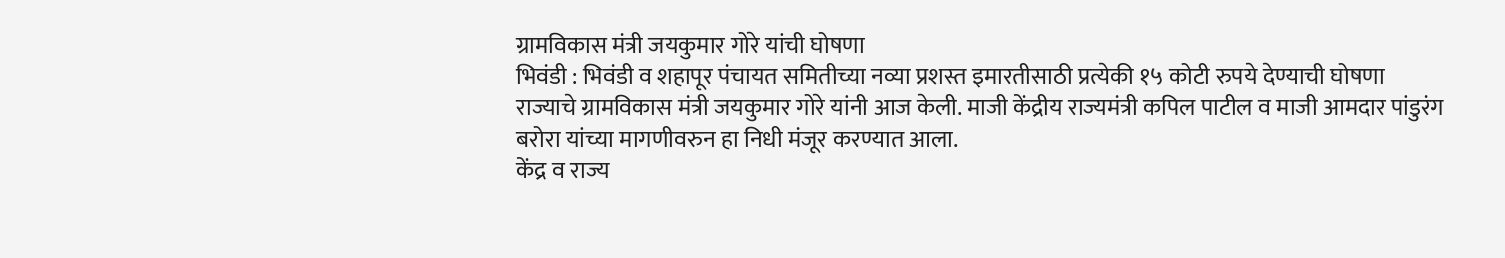ग्रामविकास मंत्री जयकुमार गोरे यांची घोषणा
भिवंडी : भिवंडी व शहापूर पंचायत समितीच्या नव्या प्रशस्त इमारतीसाठी प्रत्येकी १५ कोटी रुपये देण्याची घोषणा राज्याचे ग्रामविकास मंत्री जयकुमार गोरे यांनी आज केली. माजी केंद्रीय राज्यमंत्री कपिल पाटील व माजी आमदार पांडुरंग बरोरा यांच्या मागणीवरुन हा निधी मंजूर करण्यात आला.
केंद्र व राज्य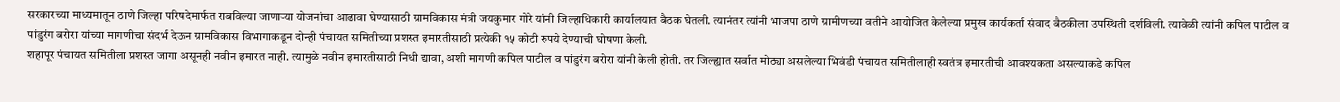सरकारच्या माध्यमातून ठाणे जिल्हा परिषदेमार्फत राबविल्या जाणाऱ्या योजनांचा आढावा घेण्यासाठी ग्रामविकास मंत्री जयकुमार गोरे यांनी जिल्हाधिकारी कार्यालयात बैठक घेतली. त्यानंतर त्यांनी भाजपा ठाणे ग्रामीणच्या वतीने आयोजित केलेल्या प्रमुख कार्यकर्ता संवाद बैठकीला उपस्थिती दर्शविली. त्यावेळी त्यांनी कपिल पाटील व पांडुरंग बरोरा यांच्या मागणीचा संदर्भ देऊन ग्रामविकास विभागाकडून दोन्ही पंचायत समितीच्या प्रशस्त इमारतीसाठी प्रत्येकी १५ कोटी रुपये देण्याची घोषणा केली.
शहापूर पंचायत समितीला प्रशस्त जागा असूनही नवीन इमारत नाही. त्यामुळे नवीन इमारतीसाठी निधी द्यावा, अशी मागणी कपिल पाटील व पांडुरंग बरोरा यांनी केली होती. तर जिल्ह्यात सर्वात मोठ्या असलेल्या भिवंडी पंचायत समितीलाही स्वतंत्र इमारतीची आवश्यकता असल्याकडे कपिल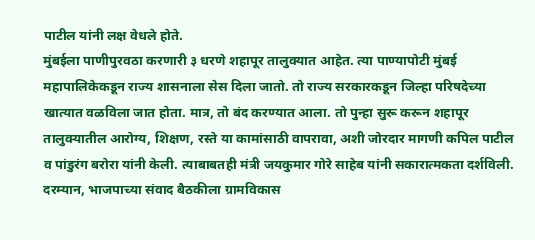पाटील यांनी लक्ष वेधले होते.
मुंबईला पाणीपुरवठा करणारी ३ धरणे शहापूर तालुक्यात आहेत. त्या पाण्यापोटी मुंबई महापालिकेकडून राज्य शासनाला सेस दिला जातो. तो राज्य सरकारकडून जिल्हा परिषदेच्या खात्यात वळविला जात होता. मात्र, तो बंद करण्यात आला. तो पुन्हा सुरू करून शहापूर तालुक्यातील आरोग्य, शिक्षण, रस्ते या कामांसाठी वापरावा, अशी जोरदार मागणी कपिल पाटील व पांडुरंग बरोरा यांनी केली. त्याबाबतही मंत्री जयकुमार गोरे साहेब यांनी सकारात्मकता दर्शविली.
दरम्यान, भाजपाच्या संवाद बैठकीला ग्रामविकास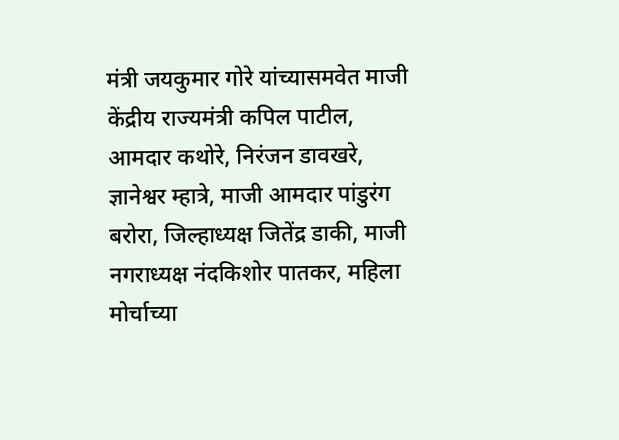मंत्री जयकुमार गोरे यांच्यासमवेत माजी केंद्रीय राज्यमंत्री कपिल पाटील, आमदार कथोरे, निरंजन डावखरे, ज्ञानेश्वर म्हात्रे, माजी आमदार पांडुरंग बरोरा, जिल्हाध्यक्ष जितेंद्र डाकी, माजी नगराध्यक्ष नंदकिशोर पातकर, महिला मोर्चाच्या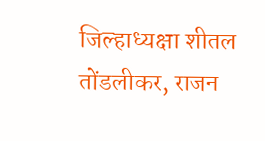जिल्हाध्यक्षा शीतल तोंडलीकर, राजन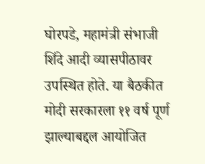घोरपडे, महामंत्री संभाजी शिंदे आदी व्यासपीठावर उपस्थित होते. या बैठकीत मोदी सरकारला ११ वर्ष पूर्ण झाल्याबद्दल आयोजित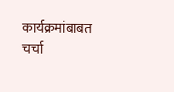कार्यक्रमांबाबत चर्चा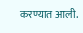करण्यात आली.